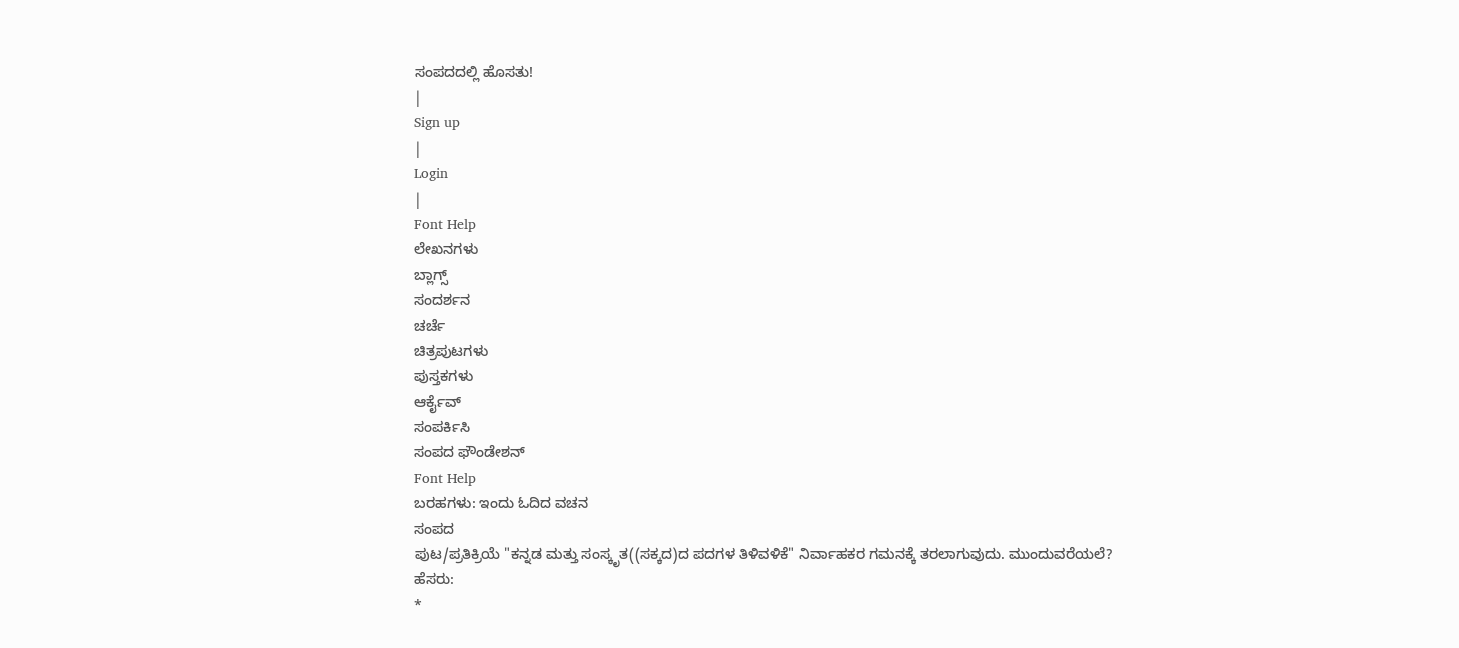ಸಂಪದದಲ್ಲಿ ಹೊಸತು!
|
Sign up
|
Login
|
Font Help
ಲೇಖನಗಳು
ಬ್ಲಾಗ್ಸ್
ಸಂದರ್ಶನ
ಚರ್ಚೆ
ಚಿತ್ರಪುಟಗಳು
ಪುಸ್ತಕಗಳು
ಆರ್ಕೈವ್
ಸಂಪರ್ಕಿಸಿ
ಸಂಪದ ಫೌಂಡೇಶನ್
Font Help
ಬರಹಗಳು: ಇಂದು ಓದಿದ ವಚನ
ಸಂಪದ
ಪುಟ/ಪ್ರತಿಕ್ರಿಯೆ "ಕನ್ನಡ ಮತ್ತು ಸಂಸ್ಕೃತ((ಸಕ್ಕದ)ದ ಪದಗಳ ತಿಳಿವಳಿಕೆ" ನಿರ್ವಾಹಕರ ಗಮನಕ್ಕೆ ತರಲಾಗುವುದು. ಮುಂದುವರೆಯಲೆ?
ಹೆಸರು:
*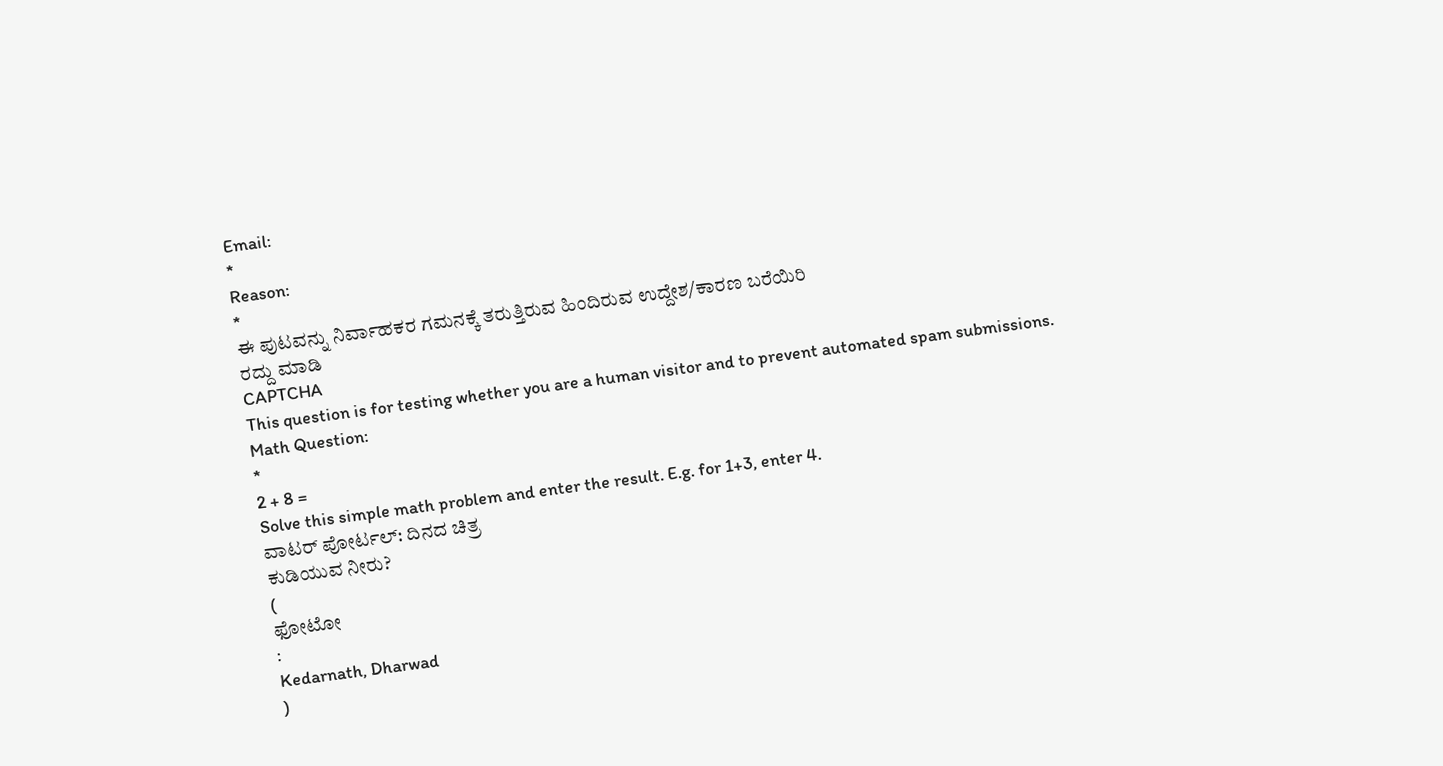Email:
*
Reason:
*
ಈ ಪುಟವನ್ನು ನಿರ್ವಾಹಕರ ಗಮನಕ್ಕೆ ತರುತ್ತಿರುವ ಹಿಂದಿರುವ ಉದ್ದೇಶ/ಕಾರಣ ಬರೆಯಿರಿ
ರದ್ದು ಮಾಡಿ
CAPTCHA
This question is for testing whether you are a human visitor and to prevent automated spam submissions.
Math Question:
*
2 + 8 =
Solve this simple math problem and enter the result. E.g. for 1+3, enter 4.
ವಾಟರ್ ಪೋರ್ಟಲ್: ದಿನದ ಚಿತ್ರ
ಕುಡಿಯುವ ನೀರು?
(
ಫೋಟೋ
:
Kedarnath, Dharwad
)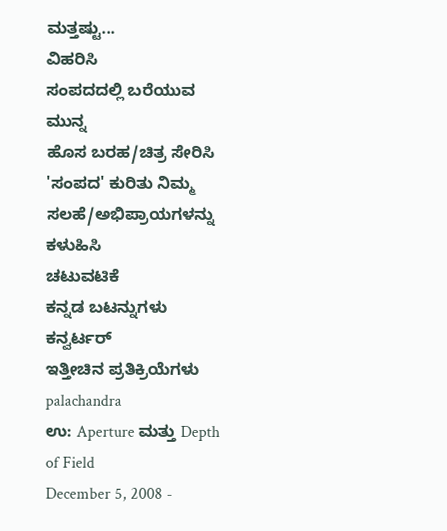ಮತ್ತಷ್ಟು...
ವಿಹರಿಸಿ
ಸಂಪದದಲ್ಲಿ ಬರೆಯುವ ಮುನ್ನ
ಹೊಸ ಬರಹ/ಚಿತ್ರ ಸೇರಿಸಿ
'ಸಂಪದ' ಕುರಿತು ನಿಮ್ಮ ಸಲಹೆ/ಅಭಿಪ್ರಾಯಗಳನ್ನು ಕಳುಹಿಸಿ
ಚಟುವಟಿಕೆ
ಕನ್ನಡ ಬಟನ್ನುಗಳು
ಕನ್ವರ್ಟರ್
ಇತ್ತೀಚಿನ ಪ್ರತಿಕ್ರಿಯೆಗಳು
palachandra
ಉ: Aperture ಮತ್ತು Depth of Field
December 5, 2008 -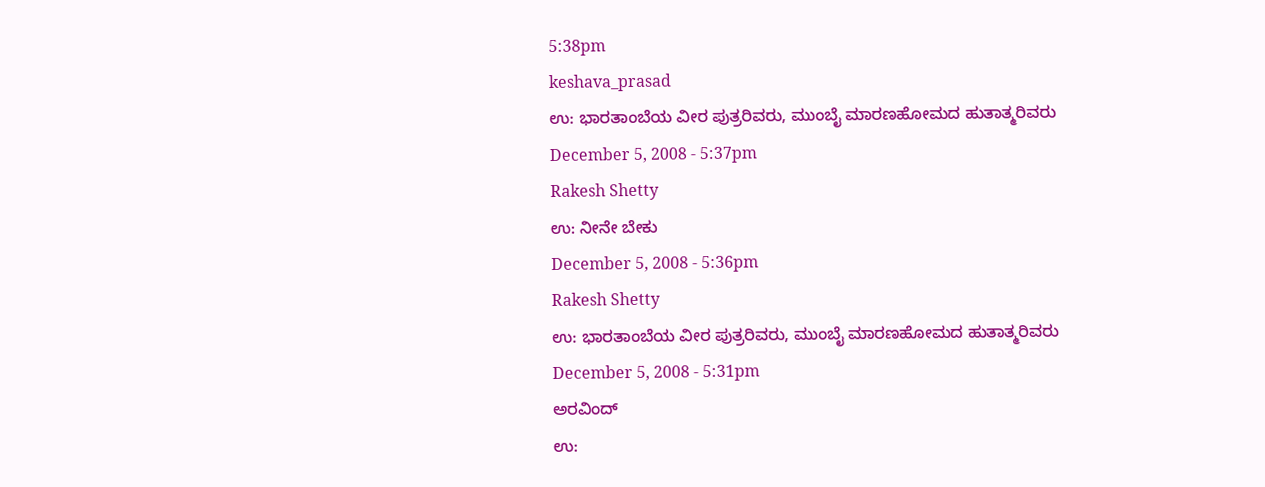5:38pm
keshava_prasad
ಉ: ಭಾರತಾಂಬೆಯ ವೀರ ಪುತ್ರರಿವರು, ಮುಂಬೈ ಮಾರಣಹೋಮದ ಹುತಾತ್ಮರಿವರು
December 5, 2008 - 5:37pm
Rakesh Shetty
ಉ: ನೀನೇ ಬೇಕು
December 5, 2008 - 5:36pm
Rakesh Shetty
ಉ: ಭಾರತಾಂಬೆಯ ವೀರ ಪುತ್ರರಿವರು, ಮುಂಬೈ ಮಾರಣಹೋಮದ ಹುತಾತ್ಮರಿವರು
December 5, 2008 - 5:31pm
ಅರವಿಂದ್
ಉ: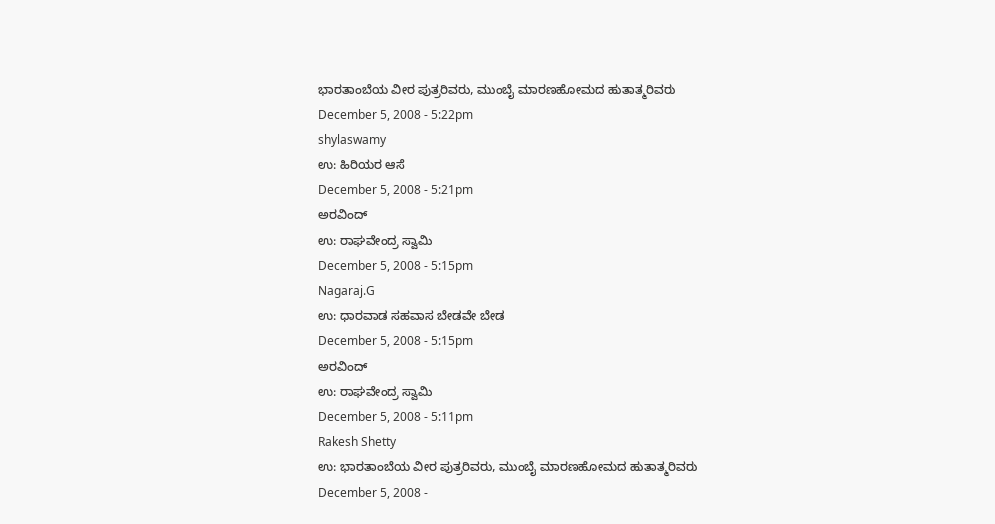ಭಾರತಾಂಬೆಯ ವೀರ ಪುತ್ರರಿವರು, ಮುಂಬೈ ಮಾರಣಹೋಮದ ಹುತಾತ್ಮರಿವರು
December 5, 2008 - 5:22pm
shylaswamy
ಉ: ಹಿರಿಯರ ಆಸೆ
December 5, 2008 - 5:21pm
ಅರವಿಂದ್
ಉ: ರಾಘವೇಂದ್ರ ಸ್ವಾಮಿ
December 5, 2008 - 5:15pm
Nagaraj.G
ಉ: ಧಾರವಾಡ ಸಹವಾಸ ಬೇಡವೇ ಬೇಡ
December 5, 2008 - 5:15pm
ಅರವಿಂದ್
ಉ: ರಾಘವೇಂದ್ರ ಸ್ವಾಮಿ
December 5, 2008 - 5:11pm
Rakesh Shetty
ಉ: ಭಾರತಾಂಬೆಯ ವೀರ ಪುತ್ರರಿವರು, ಮುಂಬೈ ಮಾರಣಹೋಮದ ಹುತಾತ್ಮರಿವರು
December 5, 2008 -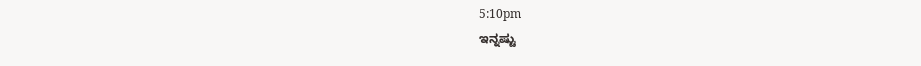5:10pm
ಇನ್ನಷ್ಟು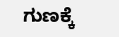ಗುಣಕ್ಕೆ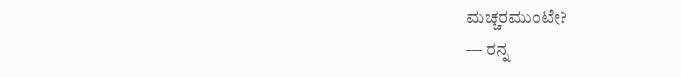ಮಚ್ಚರಮುಂಟೇ?
— ರನ್ನ